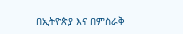በኢትዮጵያ እና በምስራቅ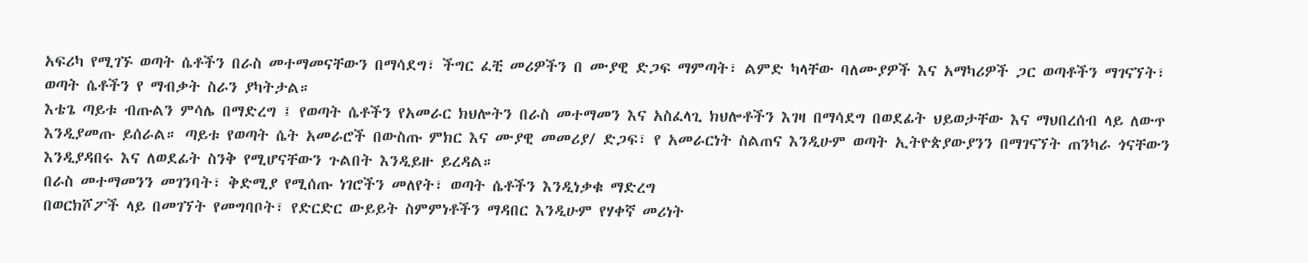አፍሪካ የሚገኙ ወጣት ሴቶችን በራስ መተማመናቸውን በማሳደግ፣ ችግር ፈቺ መሪዎችን በ ሙያዊ ድጋፍ ማምጣት፣ ልምድ ካላቸው ባለሙያዎች እና አማካሪዎች ጋር ወጣቶችን ማገናኘት፣ ወጣት ሴቶችን የ ማብቃት ስራን ያካትታል።
እቴጌ ጣይቱ ብጡልን ምሳሌ በማድረግ ፤ የወጣት ሴቶችን የአመራር ክህሎትን በራስ መተማመን እና አስፈላጊ ክህሎቶችን እገዛ በማሳደግ በወደፊት ህይወታቸው እና ማህበረሰብ ላይ ለውጥ እንዲያመጡ ይሰራል። ጣይቱ የወጣት ሴት አመራሮች በውስጡ ምክር እና ሙያዊ መመሪያ/ ድጋፍ፣ የ አመራርነት ስልጠና እንዲሁም ወጣት ኢትዮጵያውያንን በማገናኘት ጠንካራ ጎናቸውን እንዲያዳበሩ እና ለወደፊት ስንቅ የሚሆናቸውን ጉልበት እንዲይዙ ይረዳል።
በራስ መተማመንን መገንባት፣ ቅድሚያ የሚሰጡ ነገሮችን መለየት፣ ወጣት ሴቶችን እንዲነቃቁ ማድረግ
በወርክሾፖች ላይ በመገኘት የመግባቦት፣ የድርድር ውይይት ስምምነቶችን ማዳበር እንዲሁም የሃቀኛ መሪነት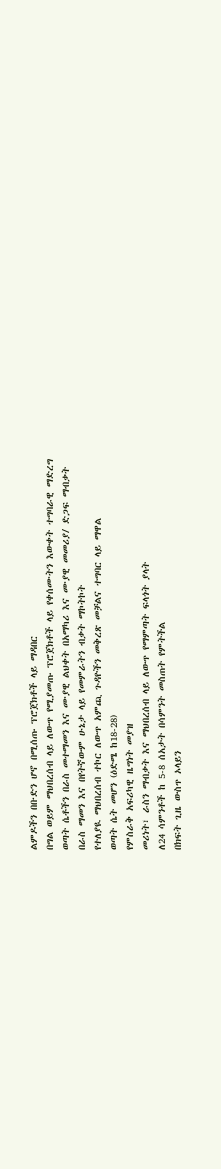ልምዶችን በቡድን ሆኖ በሚሰጡ ፕሮጀክቶች ላይ ማዳበር
በግል ወይም ማህበረሰብ ላይ ለውጥ የሚያመጡ ፕሮጀክቶች ላይ የቀሰሙትን እውቀት ተግባራዊ ማድረግ
ወጣት ሴቶችን በራስ መተማመን እና ሙያዊ ልህቀት በአማካሪ እና ሙያዊ መመሪያ/ ድጋፍ ማብቃት
በራስ ማመን እና በየትኛውም ሁኔታ ላይ የመምራትን ብቃት ማኮትኮት
የተለያዪ ማህበረሰብ ተኮር ለውጥ አምጪ ጉዳዮችን መቅረጽ መቻልና ተግባር ላይ ማዋል
ወጣት ሴት መሆን (ዕድሜ ከ18-28)
የምስራቅ አፍሪካዊ ዜግነት መያዝ
መሪነት፣ ራስን ማብቃት እና ማህበረሰብ ላይ ለውጥ የማምጣት ፍላጎት ያላት
ለ24 ሳምንቶች ከ 5-8 ሰአታት በሳምንት መስጠት የምትችል
በክፍት ጊዜ ውስጥ ኦላይን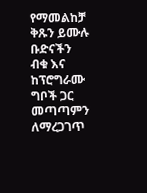የማመልከቻ ቅጹን ይሙሉ
ቡድናችን ብቁ እና ከፕሮግራሙ ግቦች ጋር መጣጣምን ለማረጋገጥ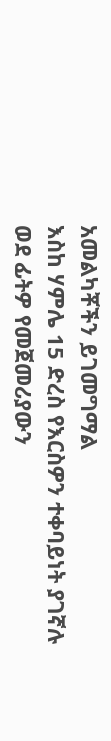አመልካቾችን ይገመግማል
እስከ ሃምሌ 15 ድረስ የእርስዎን ተቀባይነት ያገኛሉ
ወደ ፊትዎ የመጀመሪያውን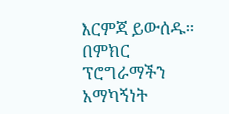እርምጃ ይውሰዱ። በምክር ፕሮግራማችን አማካኝነት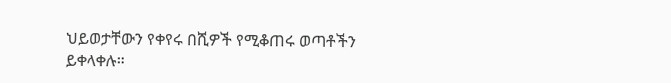ህይወታቸውን የቀየሩ በሺዎች የሚቆጠሩ ወጣቶችን ይቀላቀሉ።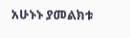አሁኑኑ ያመልክቱ